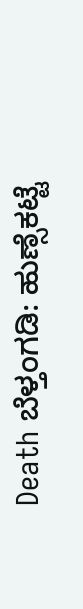Death ಬೆಳ್ತಂಗಡಿ: ಹುಣ್ಸೆಕಟ್ಟೆ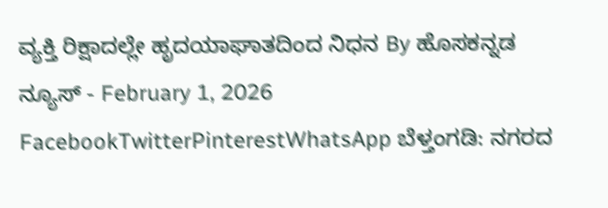ವ್ಯಕ್ತಿ ರಿಕ್ಷಾದಲ್ಲೇ ಹೃದಯಾಘಾತದಿಂದ ನಿಧನ By ಹೊಸಕನ್ನಡ ನ್ಯೂಸ್ - February 1, 2026 FacebookTwitterPinterestWhatsApp ಬೆಳ್ತಂಗಡಿ: ನಗರದ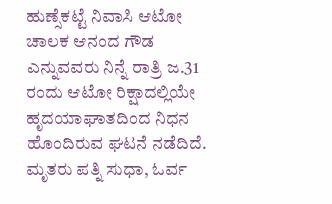ಹುಣ್ಸೆಕಟ್ಟೆ ನಿವಾಸಿ ಆಟೋ ಚಾಲಕ ಆನಂದ ಗೌಡ ಎನ್ನುವವರು ನಿನ್ನೆ ರಾತ್ರಿ ಜ.31 ರಂದು ಆಟೋ ರಿಕ್ಷಾದಲ್ಲಿಯೇ ಹೃದಯಾಘಾತದಿಂದ ನಿಧನ ಹೊಂದಿರುವ ಘಟನೆ ನಡೆದಿದೆ. ಮೃತರು ಪತ್ನಿ ಸುಧಾ, ಓರ್ವ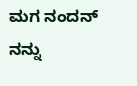ಮಗ ನಂದನ್ ನನ್ನು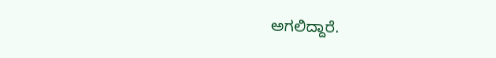ಅಗಲಿದ್ದಾರೆ.